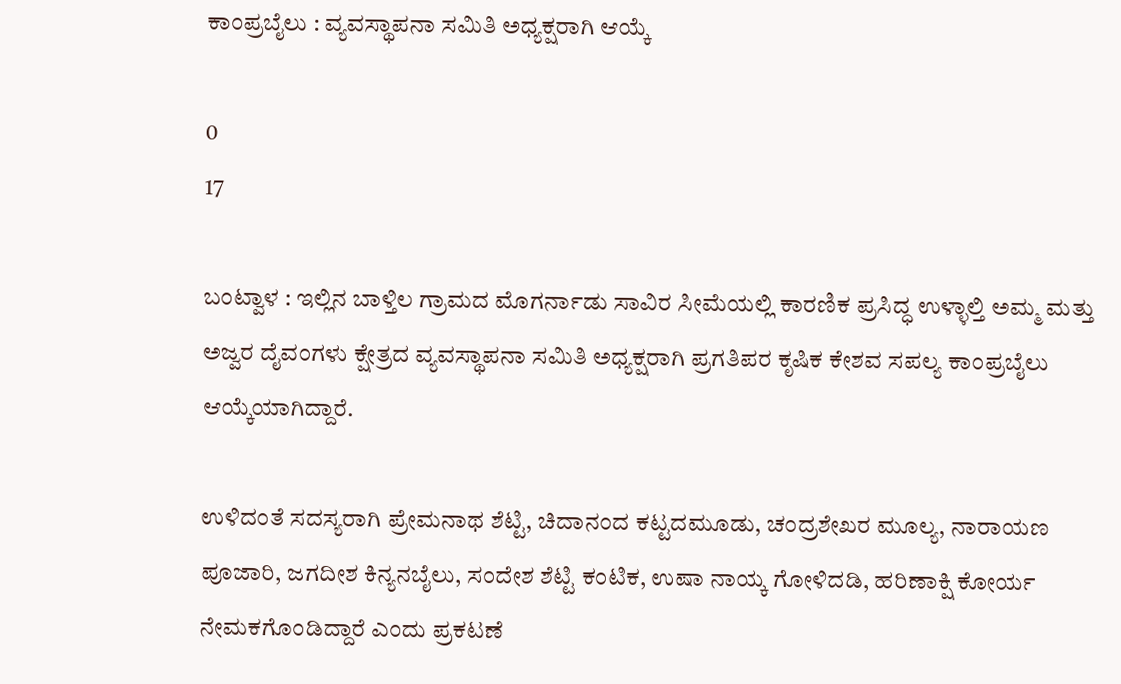ಕಾಂಪ್ರಬೈಲು : ವ್ಯವಸ್ಥಾಪನಾ ಸಮಿತಿ ಅಧ್ಯಕ್ಷರಾಗಿ ಆಯ್ಕೆ

0
17

ಬಂಟ್ವಾಳ : ಇಲ್ಲಿನ ಬಾಳ್ತಿಲ ಗ್ರಾಮದ ಮೊಗರ್ನಾಡು ಸಾವಿರ ಸೀಮೆಯಲ್ಲಿ ಕಾರಣಿಕ ಪ್ರಸಿದ್ಧ ಉಳ್ಳಾಲ್ತಿ ಅಮ್ಮ ಮತ್ತು ಅಜ್ವರ ದೈವಂಗಳು ಕ್ಷೇತ್ರದ ವ್ಯವಸ್ಥಾಪನಾ ಸಮಿತಿ ಅಧ್ಯಕ್ಷರಾಗಿ ಪ್ರಗತಿಪರ ಕೃಷಿಕ ಕೇಶವ ಸಪಲ್ಯ ಕಾಂಪ್ರಬೈಲು ಆಯ್ಕೆಯಾಗಿದ್ದಾರೆ.

ಉಳಿದಂತೆ ಸದಸ್ಯರಾಗಿ ಪ್ರೇಮನಾಥ ಶೆಟ್ಟಿ, ಚಿದಾನಂದ ಕಟ್ಟದಮೂಡು, ಚಂದ್ರಶೇಖರ ಮೂಲ್ಯ, ನಾರಾಯಣ ಪೂಜಾರಿ, ಜಗದೀಶ ಕಿನ್ಯನಬೈಲು, ಸಂದೇಶ ಶೆಟ್ಟಿ ಕಂಟಿಕ, ಉಷಾ ನಾಯ್ಕ ಗೋಳಿದಡಿ, ಹರಿಣಾಕ್ಷಿ ಕೋರ್ಯ ನೇಮಕಗೊಂಡಿದ್ದಾರೆ ಎಂದು ಪ್ರಕಟಣೆ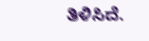ತಿಳಿಸಿದೆ.